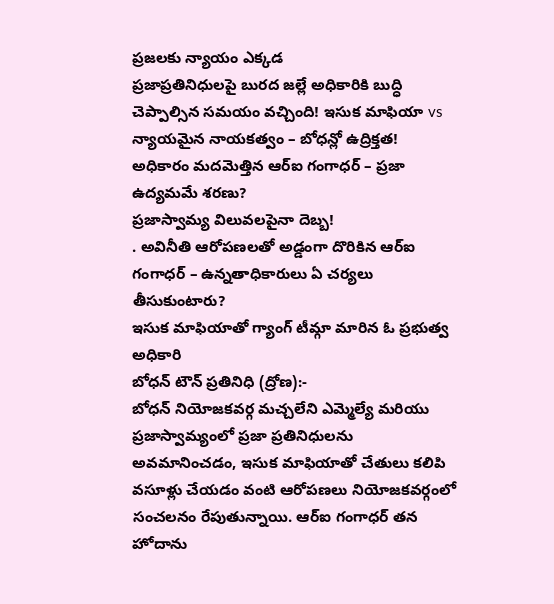ప్రజలకు న్యాయం ఎక్కడ
ప్రజాప్రతినిధులపై బురద జల్లే అధికారికి బుద్ధి చెప్పాల్సిన సమయం వచ్చింది! ఇసుక మాఫియా vs న్యాయమైన నాయకత్వం – బోధన్లో ఉద్రిక్తత!
అధికారం మదమెత్తిన ఆర్ఐ గంగాధర్ – ప్రజా ఉద్యమమే శరణు?
ప్రజాస్వామ్య విలువలపైనా దెబ్బ!
. అవినీతి ఆరోపణలతో అడ్డంగా దొరికిన ఆర్ఐ గంగాధర్ – ఉన్నతాధికారులు ఏ చర్యలు తీసుకుంటారు?
ఇసుక మాఫియాతో గ్యాంగ్ టీమ్గా మారిన ఓ ప్రభుత్వ అధికారి
బోధన్ టౌన్ ప్రతినిధి (ద్రోణ):-
బోధన్ నియోజకవర్గ మచ్చలేని ఎమ్మెల్యే మరియు ప్రజాస్వామ్యంలో ప్రజా ప్రతినిధులను అవమానించడం, ఇసుక మాఫియాతో చేతులు కలిపి వసూళ్లు చేయడం వంటి ఆరోపణలు నియోజకవర్గంలో సంచలనం రేపుతున్నాయి. ఆర్ఐ గంగాధర్ తన హోదాను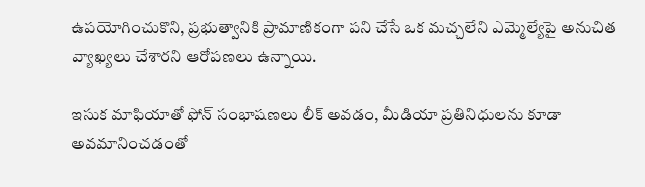ఉపయోగించుకొని, ప్రభుత్వానికి ప్రామాణికంగా పని చేసే ఒక మచ్చలేని ఎమ్మెల్యేపై అనుచిత వ్యాఖ్యలు చేశారని ఆరోపణలు ఉన్నాయి.

ఇసుక మాఫియాతో ఫోన్ సంభాషణలు లీక్ అవడం, మీడియా ప్రతినిధులను కూడా అవమానించడంతో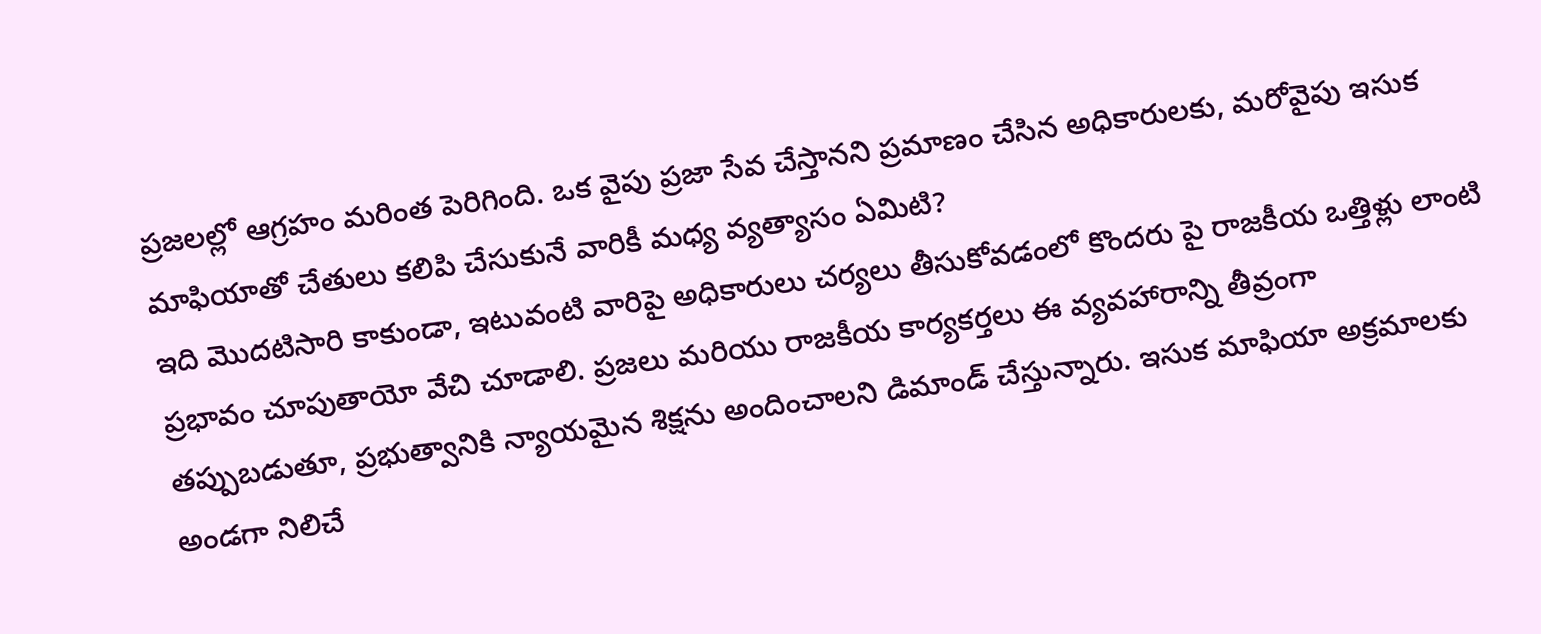ప్రజలల్లో ఆగ్రహం మరింత పెరిగింది. ఒక వైపు ప్రజా సేవ చేస్తానని ప్రమాణం చేసిన అధికారులకు, మరోవైపు ఇసుక మాఫియాతో చేతులు కలిపి చేసుకునే వారికీ మధ్య వ్యత్యాసం ఏమిటి?
ఇది మొదటిసారి కాకుండా, ఇటువంటి వారిపై అధికారులు చర్యలు తీసుకోవడంలో కొందరు పై రాజకీయ ఒత్తిళ్లు లాంటి ప్రభావం చూపుతాయో వేచి చూడాలి. ప్రజలు మరియు రాజకీయ కార్యకర్తలు ఈ వ్యవహారాన్ని తీవ్రంగా తప్పుబడుతూ, ప్రభుత్వానికి న్యాయమైన శిక్షను అందించాలని డిమాండ్ చేస్తున్నారు. ఇసుక మాఫియా అక్రమాలకు అండగా నిలిచే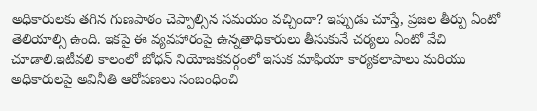అధికారులకు తగిన గుణపాఠం చెప్పాల్సిన సమయం వచ్చిందా? ఇప్పుడు చూస్తే, ప్రజల తీర్పు ఏంటో తెలియాల్సి ఉంది. ఇకపై ఈ వ్యవహారంపై ఉన్నతాధికారులు తీసుకునే చర్యలు ఏంటో వేచి చూడాలి.ఇటీవలి కాలంలో బోధన్ నియోజకవర్గంలో ఇసుక మాఫియా కార్యకలాపాలు మరియు అధికారులపై అవినీతి ఆరోపణలు సంబంధించి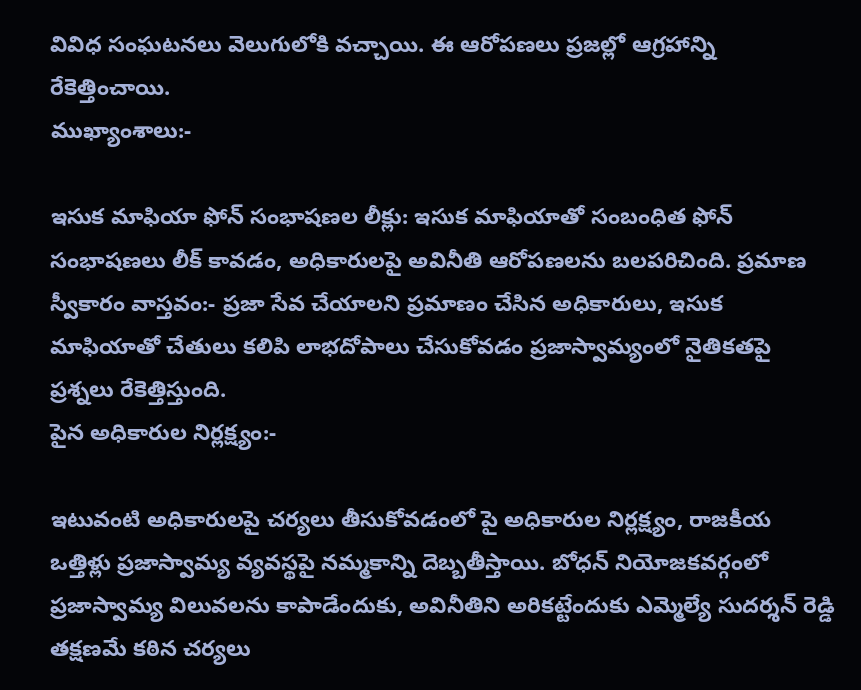వివిధ సంఘటనలు వెలుగులోకి వచ్చాయి. ఈ ఆరోపణలు ప్రజల్లో ఆగ్రహాన్ని రేకెత్తించాయి.
ముఖ్యాంశాలు:-

ఇసుక మాఫియా ఫోన్ సంభాషణల లీక్లు: ఇసుక మాఫియాతో సంబంధిత ఫోన్ సంభాషణలు లీక్ కావడం, అధికారులపై అవినీతి ఆరోపణలను బలపరిచింది. ప్రమాణ స్వీకారం వాస్తవం:- ప్రజా సేవ చేయాలని ప్రమాణం చేసిన అధికారులు, ఇసుక మాఫియాతో చేతులు కలిపి లాభదోపాలు చేసుకోవడం ప్రజాస్వామ్యంలో నైతికతపై ప్రశ్నలు రేకెత్తిస్తుంది.
పైన అధికారుల నిర్లక్ష్యం:-

ఇటువంటి అధికారులపై చర్యలు తీసుకోవడంలో పై అధికారుల నిర్లక్ష్యం, రాజకీయ ఒత్తిళ్లు ప్రజాస్వామ్య వ్యవస్థపై నమ్మకాన్ని దెబ్బతీస్తాయి. బోధన్ నియోజకవర్గంలో ప్రజాస్వామ్య విలువలను కాపాడేందుకు, అవినీతిని అరికట్టేందుకు ఎమ్మెల్యే సుదర్శన్ రెడ్డి తక్షణమే కఠిన చర్యలు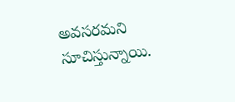అవసరమని సూచిస్తున్నాయి.